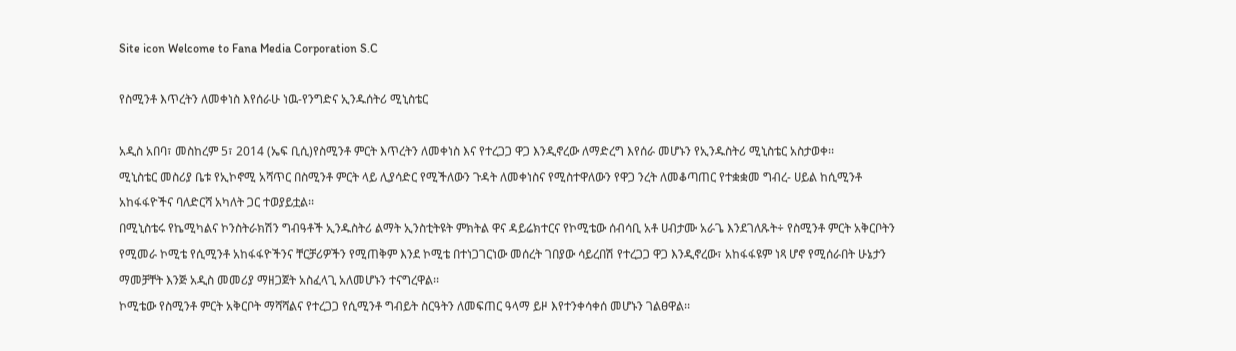Site icon Welcome to Fana Media Corporation S.C

የስሚንቶ እጥረትን ለመቀነስ እየሰራሁ ነዉ-የንግድና ኢንዱሰትሪ ሚኒስቴር

አዲስ አበባ፣ መስከረም 5፣ 2014 (ኤፍ ቢሲ)የስሚንቶ ምርት እጥረትን ለመቀነስ እና የተረጋጋ ዋጋ እንዲኖረው ለማድረግ እየሰራ መሆኑን የኢንዱስትሪ ሚኒስቴር አስታወቀ፡፡
ሚኒስቴር መስሪያ ቤቱ የኢኮኖሚ አሻጥር በስሚንቶ ምርት ላይ ሊያሳድር የሚችለውን ጉዳት ለመቀነስና የሚስተዋለውን የዋጋ ንረት ለመቆጣጠር የተቋቋመ ግብረ- ሀይል ከሲሚንቶ አከፋፋዮችና ባለድርሻ አካለት ጋር ተወያይቷል፡፡
በሚኒስቴሩ የኬሚካልና ኮንስትራክሽን ግብዓቶች ኢንዱስትሪ ልማት ኢንስቲትዩት ምክትል ዋና ዳይሬክተርና የኮሚቴው ሰብሳቢ አቶ ሀብታሙ አራጌ እንደገለጹት÷ የስሚንቶ ምርት አቅርቦትን የሚመራ ኮሚቴ የሲሚንቶ አከፋፋዮችንና ቸርቻሪዎችን የሚጠቅም እንደ ኮሚቴ በተነጋገርነው መሰረት ገበያው ሳይረበሽ የተረጋጋ ዋጋ እንዲኖረው፣ አከፋፋዩም ነጻ ሆኖ የሚሰራበት ሁኔታን ማመቻቸት እንጅ አዲስ መመሪያ ማዘጋጀት አስፈላጊ አለመሆኑን ተናግረዋል፡፡
ኮሚቴው የስሚንቶ ምርት አቅርቦት ማሻሻልና የተረጋጋ የሲሚንቶ ግብይት ስርዓትን ለመፍጠር ዓላማ ይዞ እየተንቀሳቀሰ መሆኑን ገልፀዋል፡፡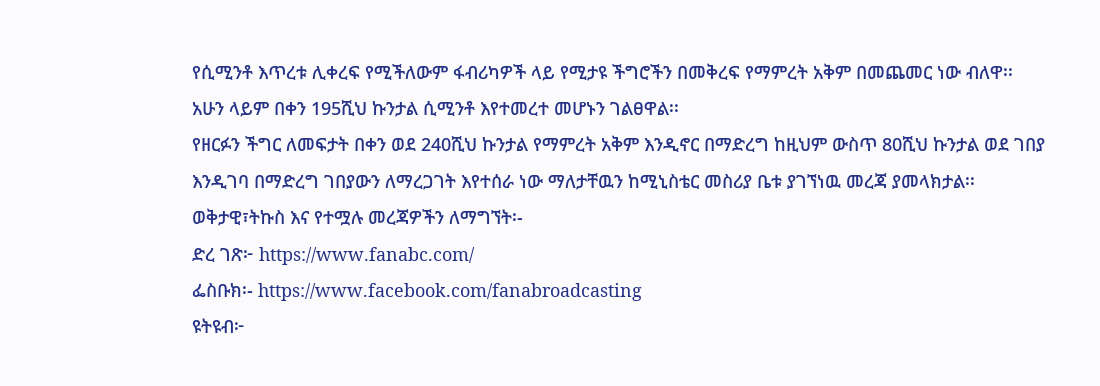የሲሚንቶ እጥረቱ ሊቀረፍ የሚችለውም ፋብሪካዎች ላይ የሚታዩ ችግሮችን በመቅረፍ የማምረት አቅም በመጨመር ነው ብለዋ፡፡
አሁን ላይም በቀን 195ሺህ ኩንታል ሲሚንቶ እየተመረተ መሆኑን ገልፀዋል፡፡
የዘርፉን ችግር ለመፍታት በቀን ወደ 240ሺህ ኩንታል የማምረት አቅም እንዲኖር በማድረግ ከዚህም ውስጥ 80ሺህ ኩንታል ወደ ገበያ እንዲገባ በማድረግ ገበያውን ለማረጋገት እየተሰራ ነው ማለታቸዉን ከሚኒስቴር መስሪያ ቤቱ ያገኘነዉ መረጃ ያመላክታል፡፡
ወቅታዊ፣ትኩስ እና የተሟሉ መረጃዎችን ለማግኘት፡-
ድረ ገጽ፦ https://www.fanabc.com/
ፌስቡክ፡- https://www.facebook.com/fanabroadcasting
ዩትዩብ፦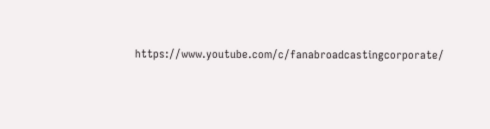https://www.youtube.com/c/fanabroadcastingcorporate/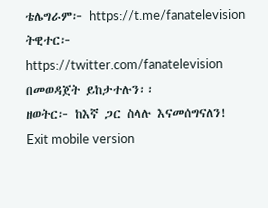ቴሌግራም፦ https://t.me/fanatelevision
ትዊተር፦ https://twitter.com/fanatelevision በመወዳጀት ይከታተሉን፡፡
ዘወትር፦ ከእኛ ጋር ስላሉ እናመሰግናለን!
Exit mobile version